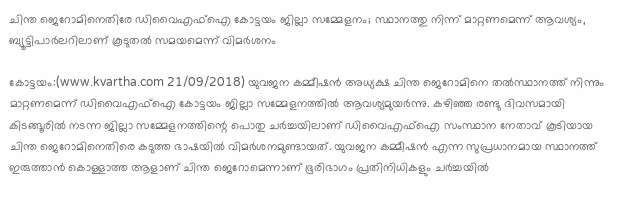ചിന്ത ജെറോമിനെതിരേ ഡിവൈഎഫ്ഐ കോട്ടയം ജില്ലാ സമ്മേളനം; സ്ഥാനത്തു നിന്ന് മാറ്റണമെന്ന് ആവശ്യം, ബ്യൂട്ടിപാര്‍ലറിലാണ് കൂടുതല്‍ സമയമെന്ന് വിമര്‍ശനം

കോട്ടയം:(www.kvartha.com 21/09/2018) യുവജന കമ്മീഷന്‍ അധ്യക്ഷ ചിന്ത ജെറോമിനെ തല്‍സ്ഥാനത്ത് നിന്നും മാറ്റണമെന്ന് ഡിവൈഎഫ്ഐ കോട്ടയം ജില്ലാ സമ്മേളനത്തില്‍ ആവശ്യമുയര്‍ന്നു. കഴിഞ്ഞ രണ്ടു ദിവസമായി കിടങ്ങൂരില്‍ നടന്ന ജില്ലാ സമ്മേളനത്തിന്റെ പൊതു ചര്‍ച്ചയിലാണ് ഡിവൈഎഫ്ഐ സംസ്ഥാന നേതാവ് കൂടിയായ ചിന്ത ജെറോമിനെതിരെ കടുത്ത ഭാഷയില്‍ വിമര്‍ശനമുണ്ടായത്. യുവജന കമ്മീഷന്‍ എന്ന സുപ്രധാനമായ സ്ഥാനത്ത് ഇരുത്താന്‍ കൊള്ളാത്ത ആളാണ് ചിന്ത ജെറോമെന്നാണ് ഭൂരിഭാഗം പ്രതിനിധികളും ചര്‍ച്ചയില്‍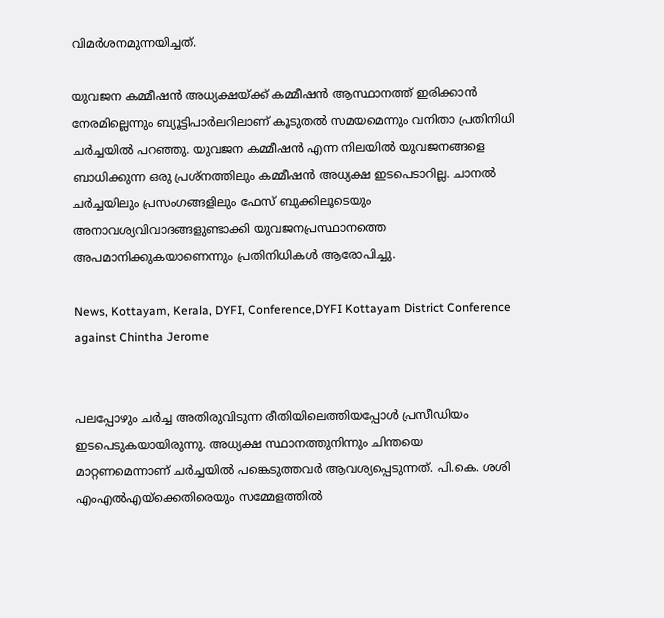വിമര്‍ശനമുന്നയിച്ചത്.

യുവജന കമ്മീഷന്‍ അധ്യക്ഷയ്ക്ക് കമ്മീഷന്‍ ആസ്ഥാനത്ത് ഇരിക്കാന്‍ നേരമില്ലെന്നും ബ്യൂട്ടിപാര്‍ലറിലാണ് കൂടുതല്‍ സമയമെന്നും വനിതാ പ്രതിനിധി ചര്‍ച്ചയില്‍ പറഞ്ഞു. യുവജന കമ്മീഷന്‍ എന്ന നിലയില്‍ യുവജനങ്ങളെ ബാധിക്കുന്ന ഒരു പ്രശ്നത്തിലും കമ്മീഷന്‍ അധ്യക്ഷ ഇടപെടാറില്ല. ചാനല്‍ ചര്‍ച്ചയിലും പ്രസംഗങ്ങളിലും ഫേസ് ബുക്കിലൂടെയും അനാവശ്യവിവാദങ്ങളുണ്ടാക്കി യുവജനപ്രസ്ഥാനത്തെ അപമാനിക്കുകയാണെന്നും പ്രതിനിധികള്‍ ആരോപിച്ചു.

News, Kottayam, Kerala, DYFI, Conference,DYFI Kottayam District Conference against Chintha Jerome


പലപ്പോഴും ചര്‍ച്ച അതിരുവിടുന്ന രീതിയിലെത്തിയപ്പോള്‍ പ്രസീഡിയം ഇടപെടുകയായിരുന്നു. അധ്യക്ഷ സ്ഥാനത്തുനിന്നും ചിന്തയെ മാറ്റണമെന്നാണ് ചര്‍ച്ചയില്‍ പങ്കെടുത്തവര്‍ ആവശ്യപ്പെടുന്നത്. പി.കെ. ശശി എംഎല്‍എയ്ക്കെതിരെയും സമ്മേളത്തില്‍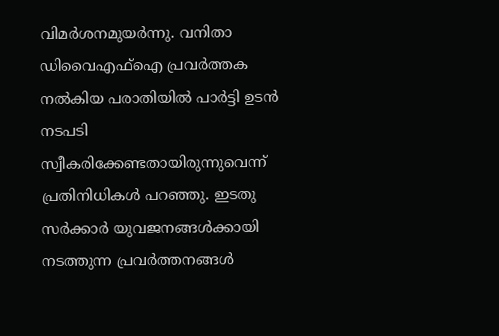വിമര്‍ശനമുയര്‍ന്നു. വനിതാ ഡിവൈഎഫ്ഐ പ്രവര്‍ത്തക നല്‍കിയ പരാതിയില്‍ പാര്‍ട്ടി ഉടന്‍ നടപടി സ്വീകരിക്കേണ്ടതായിരുന്നുവെന്ന് പ്രതിനിധികള്‍ പറഞ്ഞു. ഇടതു സര്‍ക്കാര്‍ യുവജനങ്ങള്‍ക്കായി നടത്തുന്ന പ്രവര്‍ത്തനങ്ങള്‍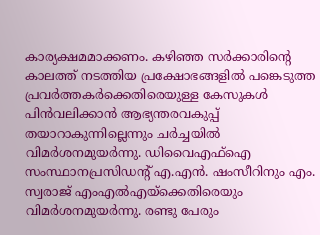കാര്യക്ഷമമാക്കണം. കഴിഞ്ഞ സര്‍ക്കാരിന്റെ കാലത്ത് നടത്തിയ പ്രക്ഷോഭങ്ങളില്‍ പങ്കെടുത്ത പ്രവര്‍ത്തകര്‍ക്കെതിരെയുള്ള കേസുകള്‍ പിന്‍വലിക്കാന്‍ ആഭ്യന്തരവകുപ്പ് തയാറാകുന്നില്ലെന്നും ചര്‍ച്ചയില്‍ വിമര്‍ശനമുയര്‍ന്നു. ഡിവൈഎഫ്ഐ സംസ്ഥാനപ്രസിഡന്റ് എ.എന്‍. ഷംസീറിനും എം. സ്വരാജ് എംഎല്‍എയ്ക്കെതിരെയും വിമര്‍ശനമുയര്‍ന്നു. രണ്ടു പേരും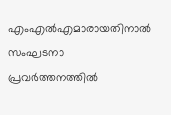എംഎല്‍എമാരായതിനാല്‍ സംഘടനാ പ്രവര്‍ത്തനത്തില്‍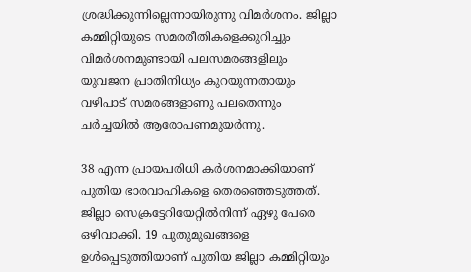ശ്രദ്ധിക്കുന്നില്ലെന്നായിരുന്നു വിമര്‍ശനം. ജില്ലാ കമ്മിറ്റിയുടെ സമരരീതികളെക്കുറിച്ചും വിമര്‍ശനമുണ്ടായി പലസമരങ്ങളിലും യുവജന പ്രാതിനിധ്യം കുറയുന്നതായും വഴിപാട് സമരങ്ങളാണു പലതെന്നും ചര്‍ച്ചയില്‍ ആരോപണമുയര്‍ന്നു.

38 എന്ന പ്രായപരിധി കര്‍ശനമാക്കിയാണ് പുതിയ ഭാരവാഹികളെ തെരഞ്ഞെടുത്തത്. ജില്ലാ സെക്രട്ടേറിയേറ്റില്‍നിന്ന് ഏഴു പേരെ ഒഴിവാക്കി. 19 പുതുമുഖങ്ങളെ ഉള്‍പ്പെടുത്തിയാണ് പുതിയ ജില്ലാ കമ്മിറ്റിയും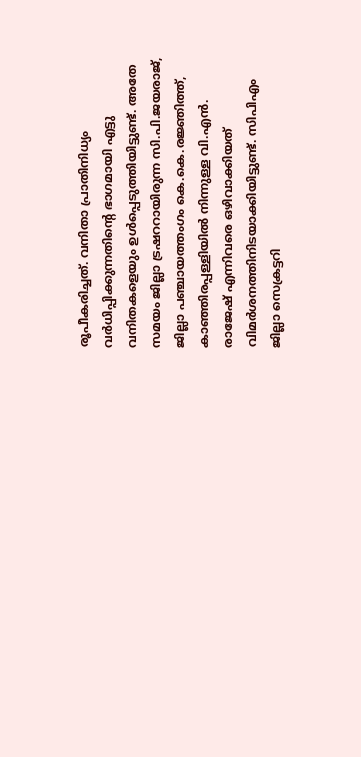രൂപീകരിച്ചത്. വനിതാ പ്രാതിനിധ്യം വര്‍ധിപ്പിക്കുന്നതിന്റെ ഭാഗമായി എട്ടു വനിതകളെയും ഉള്‍പ്പെടുത്തിയിട്ടുണ്ട്. അതേ സമയം ജില്ലാ ട്രഷററായിരുന്ന സി.പി.ജയരാജ്, ജില്ലാ പഞ്ചായത്തംഗം കെ.കെ.രജ്ഞിത്ത്, കാഞ്ഞിരപ്പള്ളിയില്‍ നിന്നുള്ള വി.എന്‍. രാജേഷ് എന്നിവരെ ഒഴിവാക്കിയത് വിമര്‍ശനത്തിനിടയാക്കിയിട്ടുണ്ട്. സിപിഎം ജില്ലാ സെക്രട്ടറി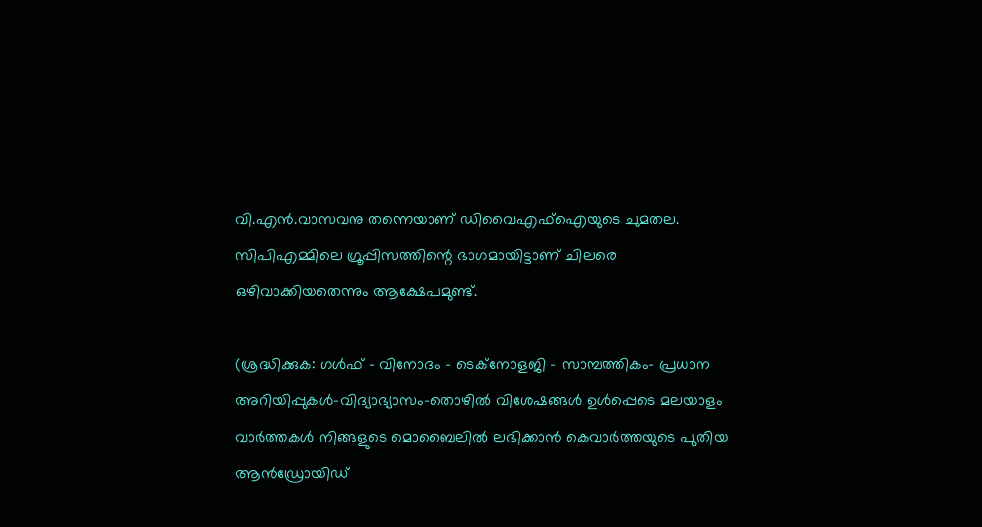വി.എന്‍.വാസവനു തന്നെയാണ് ഡിവൈഎഫ്ഐയുടെ ചുമതല. സിപിഎമ്മിലെ ഗ്രൂപ്പിസത്തിന്റെ ഭാഗമായിട്ടാണ് ചിലരെ ഒഴിവാക്കിയതെന്നും ആക്ഷേപമുണ്ട്.

(ശ്രദ്ധിക്കുക: ഗൾഫ് - വിനോദം - ടെക്നോളജി - സാമ്പത്തികം- പ്രധാന അറിയിപ്പുകൾ-വിദ്യാഭ്യാസം-തൊഴിൽ വിശേഷങ്ങൾ ഉൾപ്പെടെ മലയാളം വാർത്തകൾ നിങ്ങളുടെ മൊബൈലിൽ ലഭിക്കാൻ കെവാർത്തയുടെ പുതിയ ആൻഡ്രോയിഡ്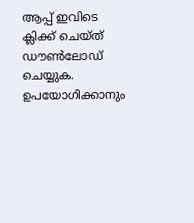ആപ്പ് ഇവിടെ ക്ലിക്ക് ചെയ്ത് ഡൗൺലോഡ് ചെയ്യുക. ഉപയോഗിക്കാനും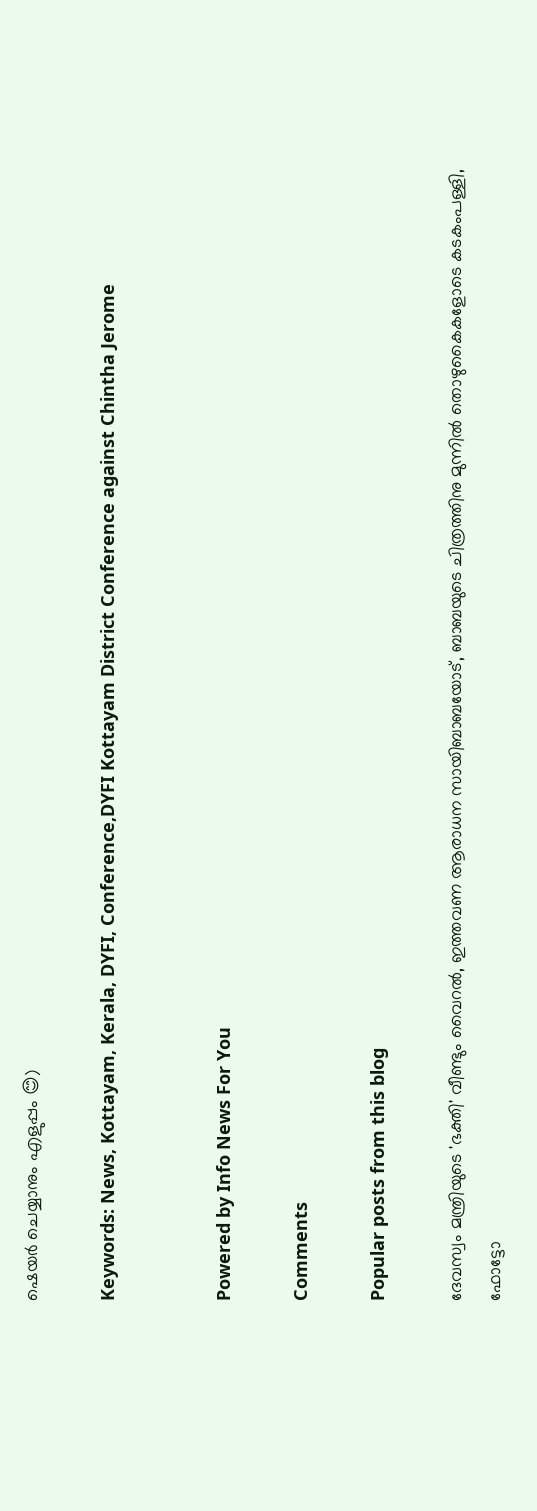ഷെയർ ചെയ്യാനും എളുപ്പം 😊)

Keywords: News, Kottayam, Kerala, DYFI, Conference,DYFI Kottayam District Conference against Chintha Jerome


Powered by Info News For You

Comments

Popular posts from this blog

ദേവസ്വം മന്ത്രിയുടെ 'ഭക്തി' വീണ്ടും വൈറല്‍, ഇത്തവണ ആരാധന സായിബാബയോട്, ബാബയുടെ ചിത്രത്തിനു മുന്നില്‍ തൊഴുകൈകളോടെ കടകംപള്ളി, ഫോട്ടോ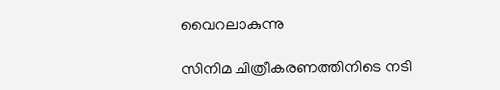വൈറലാകുന്നു

സിനിമ ചിത്രീകരണത്തിനിടെ നടി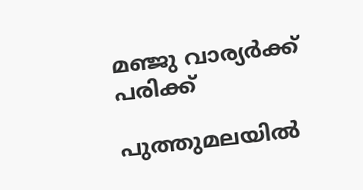മഞ്ജു വാര്യര്‍ക്ക് പരിക്ക്

പുത്തുമലയില്‍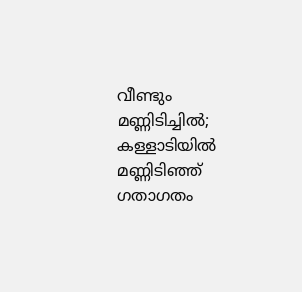വീണ്ടും മണ്ണിടിച്ചില്‍; കള്ളാടിയില്‍ മണ്ണിടിഞ്ഞ് ഗതാഗതം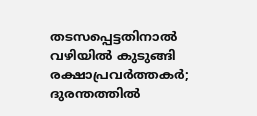തടസപ്പെട്ടതിനാല്‍ വഴിയില്‍ കുടുങ്ങി രക്ഷാപ്രവര്‍ത്തകര്‍; ദുരന്തത്തില്‍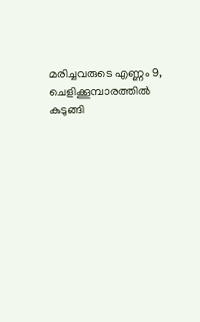മരിച്ചവരുടെ എണ്ണം 9, ചെളിക്കൂമ്പാരത്തില്‍ കുടുങ്ങി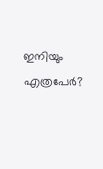ഇനിയും എത്രപേര്‍?